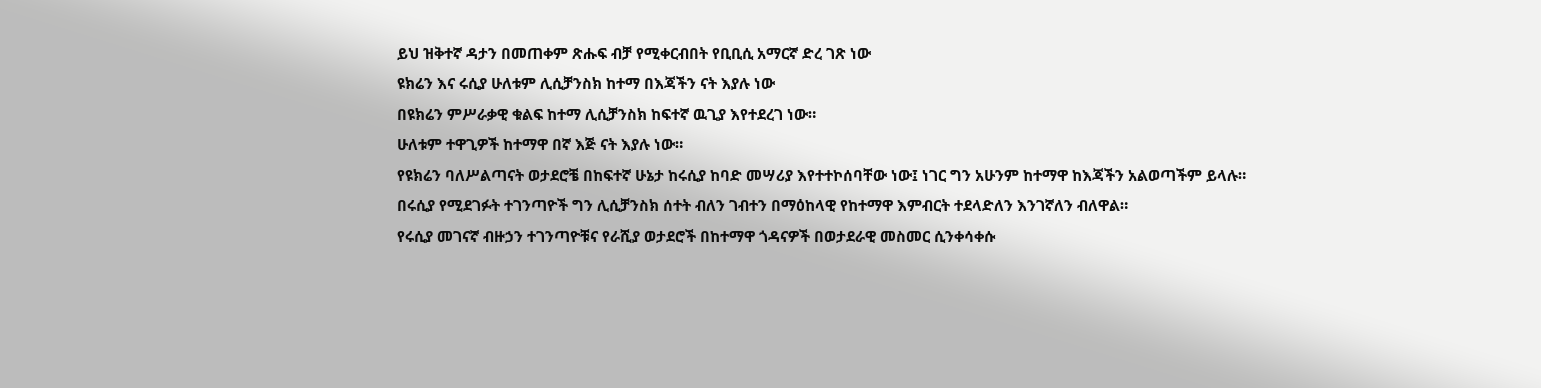ይህ ዝቅተኛ ዳታን በመጠቀም ጽሑፍ ብቻ የሚቀርብበት የቢቢሲ አማርኛ ድረ ገጽ ነው
ዩክሬን እና ሩሲያ ሁለቱም ሊሲቻንስክ ከተማ በእጃችን ናት እያሉ ነው
በዩክሬን ምሥራቃዊ ቁልፍ ከተማ ሊሲቻንስክ ከፍተኛ ዉጊያ እየተደረገ ነው።
ሁለቱም ተዋጊዎች ከተማዋ በኛ እጅ ናት እያሉ ነው።
የዩክሬን ባለሥልጣናት ወታደሮቼ በከፍተኛ ሁኔታ ከሩሲያ ከባድ መሣሪያ እየተተኮሰባቸው ነው፤ ነገር ግን አሁንም ከተማዋ ከእጃችን አልወጣችም ይላሉ።
በሩሲያ የሚደገፉት ተገንጣዮች ግን ሊሲቻንስክ ሰተት ብለን ገብተን በማዕከላዊ የከተማዋ እምብርት ተደላድለን እንገኛለን ብለዋል።
የሩሲያ መገናኛ ብዙኃን ተገንጣዮቹና የራሺያ ወታደሮች በከተማዋ ጎዳናዎች በወታደራዊ መስመር ሲንቀሳቀሱ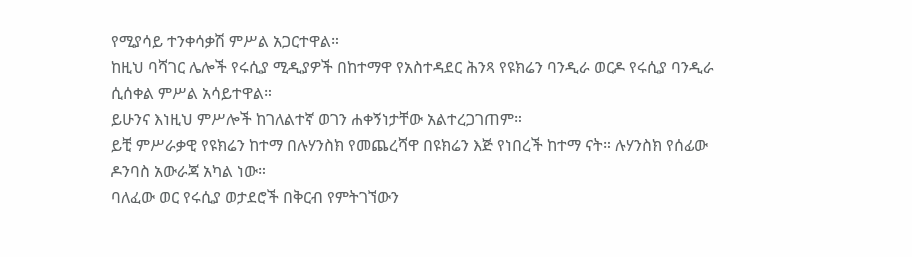የሚያሳይ ተንቀሳቃሽ ምሥል አጋርተዋል።
ከዚህ ባሻገር ሌሎች የሩሲያ ሚዲያዎች በከተማዋ የአስተዳደር ሕንጻ የዩክሬን ባንዲራ ወርዶ የሩሲያ ባንዲራ ሲሰቀል ምሥል አሳይተዋል።
ይሁንና እነዚህ ምሥሎች ከገለልተኛ ወገን ሐቀኝነታቸው አልተረጋገጠም።
ይቺ ምሥራቃዊ የዩክሬን ከተማ በሉሃንስክ የመጨረሻዋ በዩክሬን እጅ የነበረች ከተማ ናት። ሉሃንስክ የሰፊው ዶንባስ አውራጃ አካል ነው።
ባለፈው ወር የሩሲያ ወታደሮች በቅርብ የምትገኘውን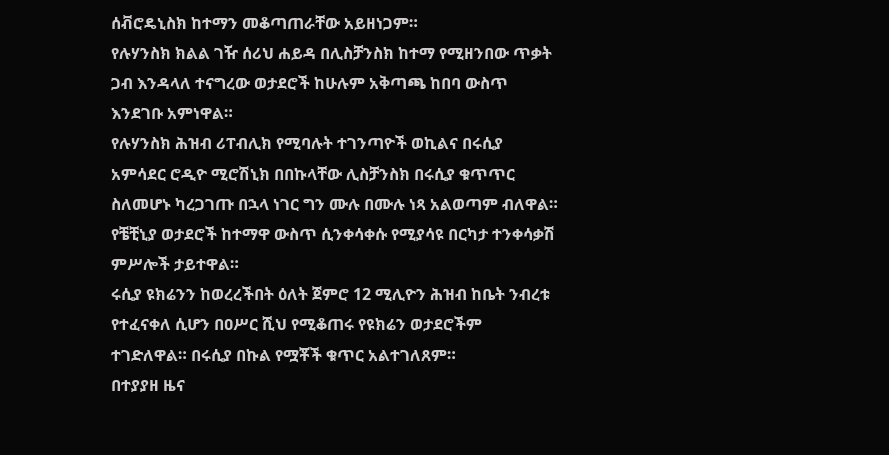ሰቭሮዴኒስክ ከተማን መቆጣጠራቸው አይዘነጋም።
የሉሃንስክ ክልል ገዥ ሰሪህ ሐይዳ በሊስቻንስክ ከተማ የሚዘንበው ጥቃት ጋብ እንዳላለ ተናግረው ወታደሮች ከሁሉም አቅጣጫ ከበባ ውስጥ እንደገቡ አምነዋል።
የሉሃንስክ ሕዝብ ሪፐብሊክ የሚባሉት ተገንጣዮች ወኪልና በሩሲያ አምሳደር ሮዲዮ ሚሮሽኒክ በበኩላቸው ሊስቻንስክ በሩሲያ ቁጥጥር ስለመሆኑ ካረጋገጡ በኋላ ነገር ግን ሙሉ በሙሉ ነጻ አልወጣም ብለዋል።
የቼቺኒያ ወታደሮች ከተማዋ ውስጥ ሲንቀሳቀሱ የሚያሳዩ በርካታ ተንቀሳቃሽ ምሥሎች ታይተዋል።
ሩሲያ ዩክሬንን ከወረረችበት ዕለት ጀምሮ 12 ሚሊዮን ሕዝብ ከቤት ንብረቱ የተፈናቀለ ሲሆን በዐሥር ሺህ የሚቆጠሩ የዩክሬን ወታደሮችም ተገድለዋል። በሩሲያ በኩል የሟቾች ቁጥር አልተገለጸም።
በተያያዘ ዜና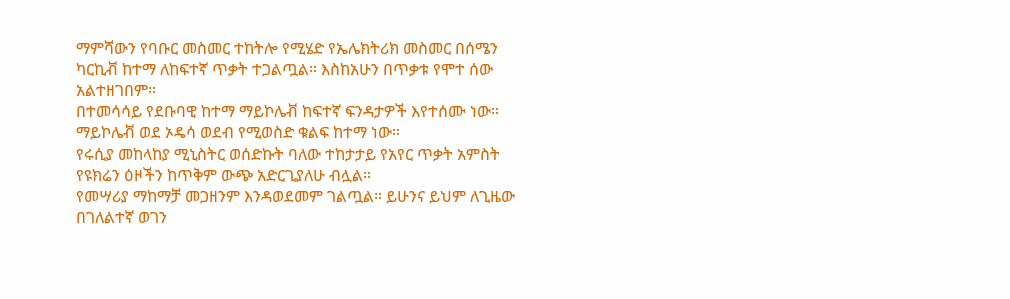ማምሻውን የባቡር መስመር ተከትሎ የሚሄድ የኤሌክትሪክ መስመር በሰሜን ካርኪቭ ከተማ ለከፍተኛ ጥቃት ተጋልጧል። እስከአሁን በጥቃቱ የሞተ ሰው አልተዘገበም።
በተመሳሳይ የደቡባዊ ከተማ ማይኮሌቭ ከፍተኛ ፍንዳታዎች እየተሰሙ ነው። ማይኮሌቭ ወደ ኦዴሳ ወደብ የሚወስድ ቁልፍ ከተማ ነው።
የሩሲያ መከላከያ ሚኒስትር ወሰድኩት ባለው ተከታታይ የአየር ጥቃት አምስት የዩክሬን ዕዞችን ከጥቅም ውጭ አድርጊያለሁ ብሏል።
የመሣሪያ ማከማቻ መጋዘንም እንዳወደመም ገልጧል። ይሁንና ይህም ለጊዜው በገለልተኛ ወገን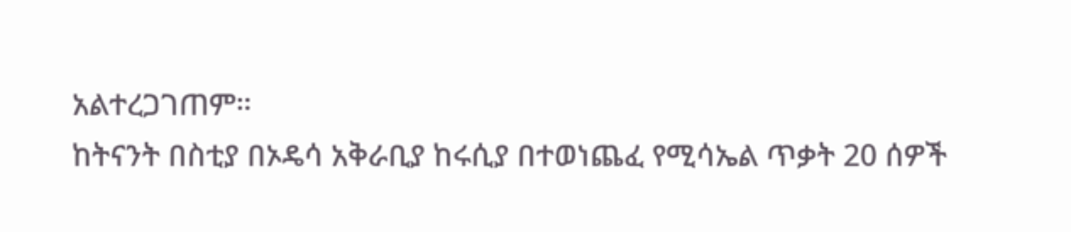አልተረጋገጠም።
ከትናንት በስቲያ በኦዴሳ አቅራቢያ ከሩሲያ በተወነጨፈ የሚሳኤል ጥቃት 20 ሰዎች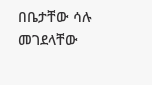በቤታቸው ሳሉ መገደላቸው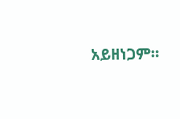አይዘነጋም።